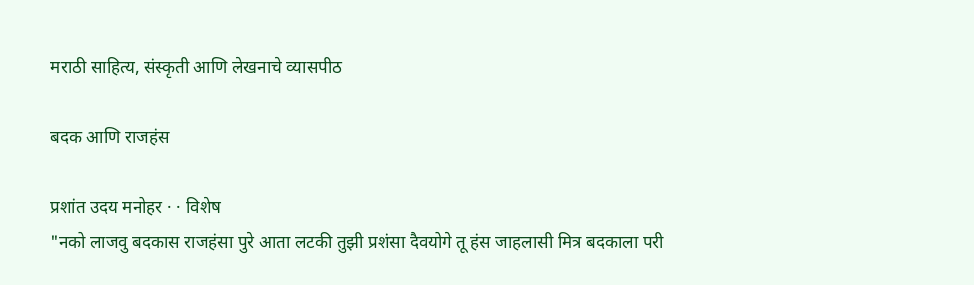मराठी साहित्य, संस्कृती आणि लेखनाचे व्यासपीठ

बदक आणि राजहंस

प्रशांत उदय मनोहर · · विशेष
"नको लाजवु बदकास राजहंसा पुरे आता लटकी तुझी प्रशंसा दैवयोगे तू हंस जाहलासी मित्र बदकाला परी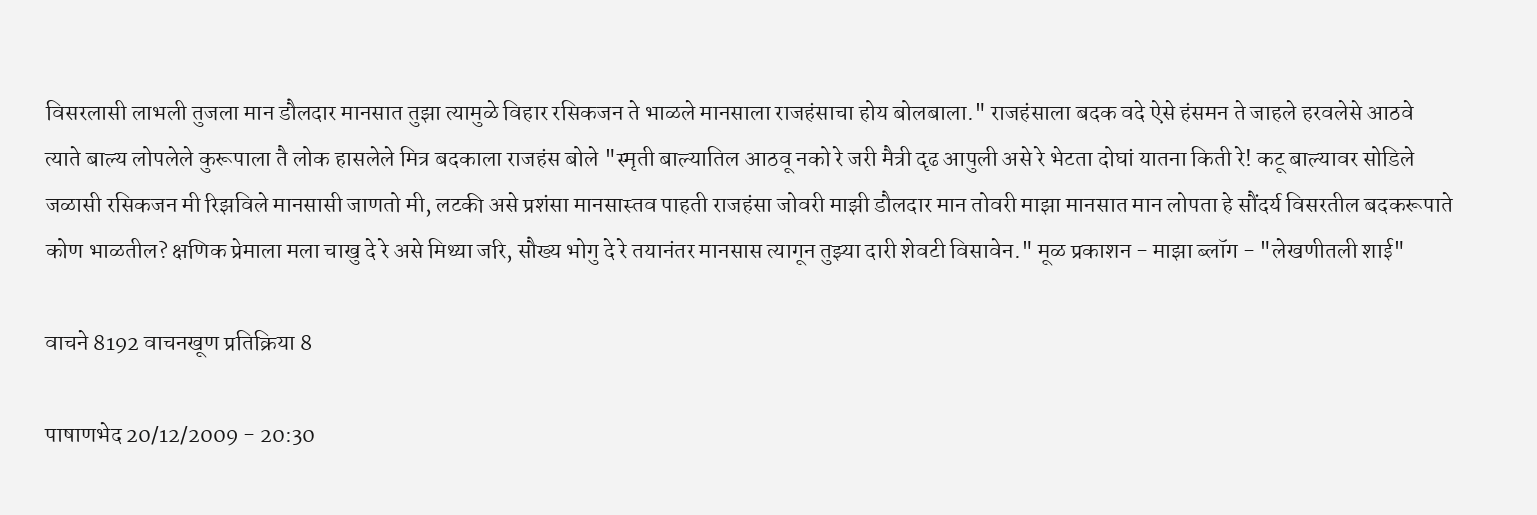विसरलासी लाभली तुजला मान डौलदार मानसात तुझा त्यामुळे विहार रसिकजन ते भाळले मानसाला राजहंसाचा होय बोलबाला." राजहंसाला बदक वदे ऐसे हंसमन ते जाहले हरवलेसे आठवे त्याते बाल्य लोपलेले कुरूपाला तै लोक हासलेले मित्र बदकाला राजहंस बोले "स्मृती बाल्यातिल आठवू नको रे जरी मैत्री दृढ आपुली असे रे भेटता दोघां यातना किती रे! कटू बाल्यावर सोडिले जळासी रसिकजन मी रिझविले मानसासी जाणतो मी, लटकी असे प्रशंसा मानसास्तव पाहती राजहंसा जोवरी माझी डौलदार मान तोवरी माझा मानसात मान लोपता हे सौंदर्य विसरतील बदकरूपाते कोण भाळतील? क्षणिक प्रेमाला मला चाखु दे रे असे मिथ्या जरि, सौख्य भोगु दे रे तयानंतर मानसास त्यागून तुझ्या दारी शेवटी विसावेन." मूळ प्रकाशन - माझा ब्लॉग - "लेखणीतली शाई"

वाचने 8192 वाचनखूण प्रतिक्रिया 8

पाषाणभेद 20/12/2009 - 20:30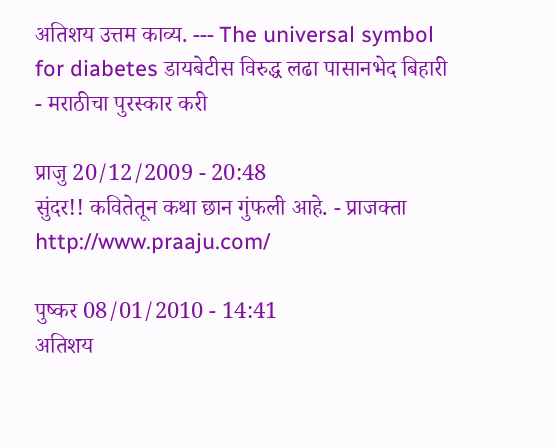अतिशय उत्तम काव्य. --- The universal symbol for diabetes डायबेटीस विरुद्ध लढा पासानभेद बिहारी - मराठीचा पुरस्कार करी

प्राजु 20/12/2009 - 20:48
सुंदर!! कवितेतून कथा छान गुंफली आहे. - प्राजक्ता http://www.praaju.com/

पुष्कर 08/01/2010 - 14:41
अतिशय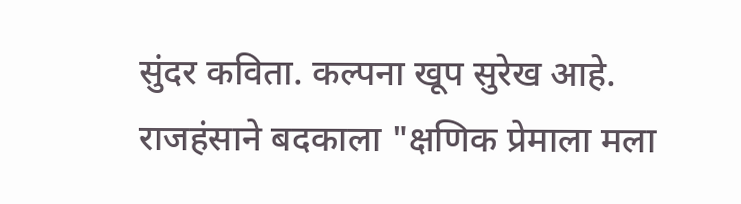सुंदर कविता. कल्पना खूप सुरेख आहे. राजहंसाने बदकाला "क्षणिक प्रेमाला मला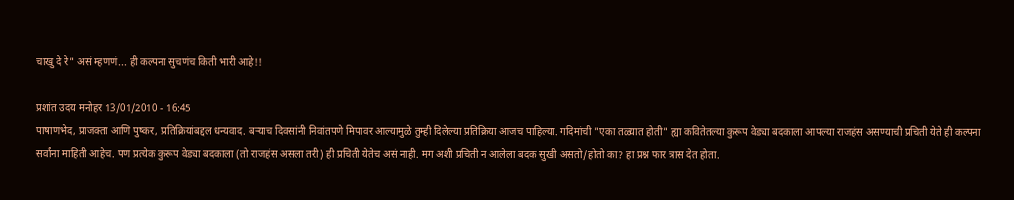चाखु दे रे" असं म्हणणं... ही कल्पना सुचणंच किती भारी आहे!!

प्रशांत उदय मनोहर 13/01/2010 - 16:45
पाषाणभेद, प्राजक्ता आणि पुष्कर, प्रतिक्रियांबद्दल धन्यवाद. बर्‍याच दिवसांनी निवांतपणे मिपावर आल्यामुळे तुम्ही दिलेल्या प्रतिक्रिया आजच पाहिल्या. गदिमांची "एका तळ्यात होती" ह्या कवितेतल्या कुरूप वेड्या बदकाला आपल्या राजहंस असण्याची प्रचिती येते ही कल्पना सर्वांना माहिती आहेच. पण प्रत्येक कुरूप वेड्या बदकाला (तो राजहंस असला तरी) ही प्रचिती येतेच असं नाही. मग अशी प्रचिती न आलेला बदक सुखी असतो/होतो का? हा प्रश्न फार त्रास देत होता.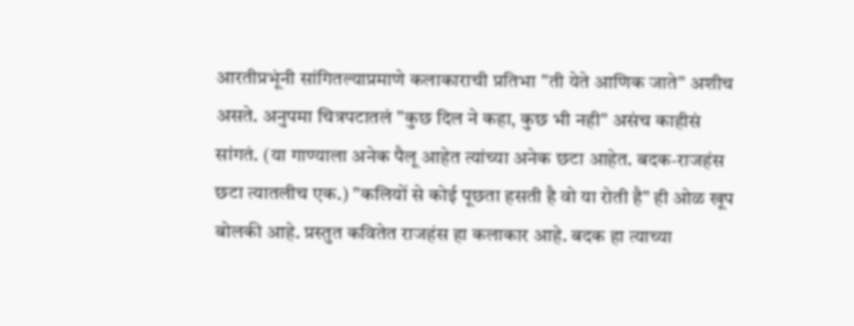आरतीप्रभूंनी सांगितल्याप्रमाणे कलाकाराची प्रतिभा "ती येते आणिक जाते" अशीच असते. अनुपमा चित्रपटातलं "कुछ दिल ने कहा, कुछ भी नही" असंच काहीसं सांगतं. (या गाण्याला अनेक पैलू आहेत त्यांच्या अनेक छटा आहेत. बदक-राजहंस छटा त्यातलीच एक.) "कलियों से कोई पूछता हसती है वो या रोती है" ही ओळ खूप बोलकी आहे. प्रस्तुत कवितेत राजहंस हा कलाकार आहे. बदक हा त्याच्या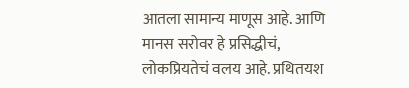आतला सामान्य माणूस आहे. आणि मानस सरोवर हे प्रसिद्धीचं, लोकप्रियतेचं वलय आहे. प्रथितयश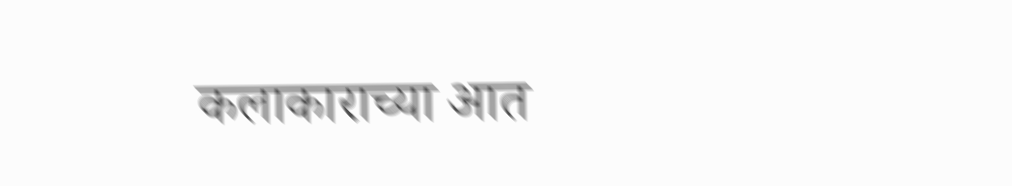कलाकाराच्या आत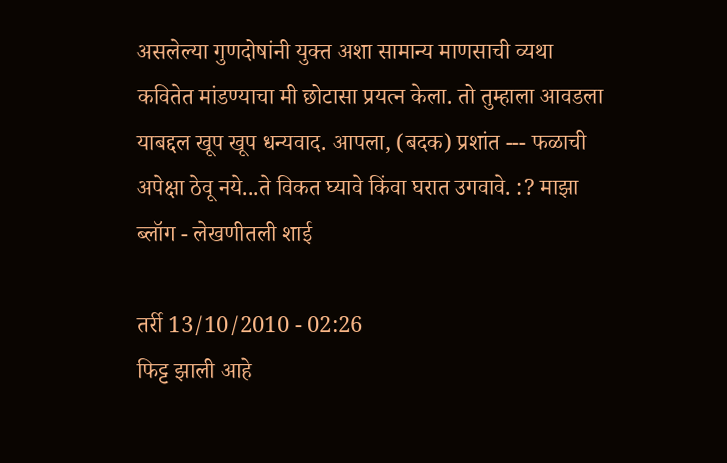असलेल्या गुणदोषांनी युक्त अशा सामान्य माणसाची व्यथा कवितेत मांडण्याचा मी छोटासा प्रयत्न केला. तो तुम्हाला आवडला याबद्दल खूप खूप धन्यवाद. आपला, (बदक) प्रशांत --- फळाची अपेक्षा ठेवू नये...ते विकत घ्यावे किंवा घरात उगवावे. :? माझा ब्लॉग - लेखणीतली शाई

तर्री 13/10/2010 - 02:26
फिट्ट झाली आहे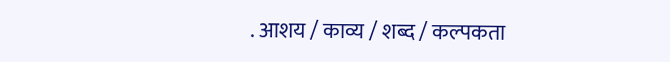. आशय / काव्य / शब्द / कल्पकता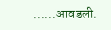......आवडली.